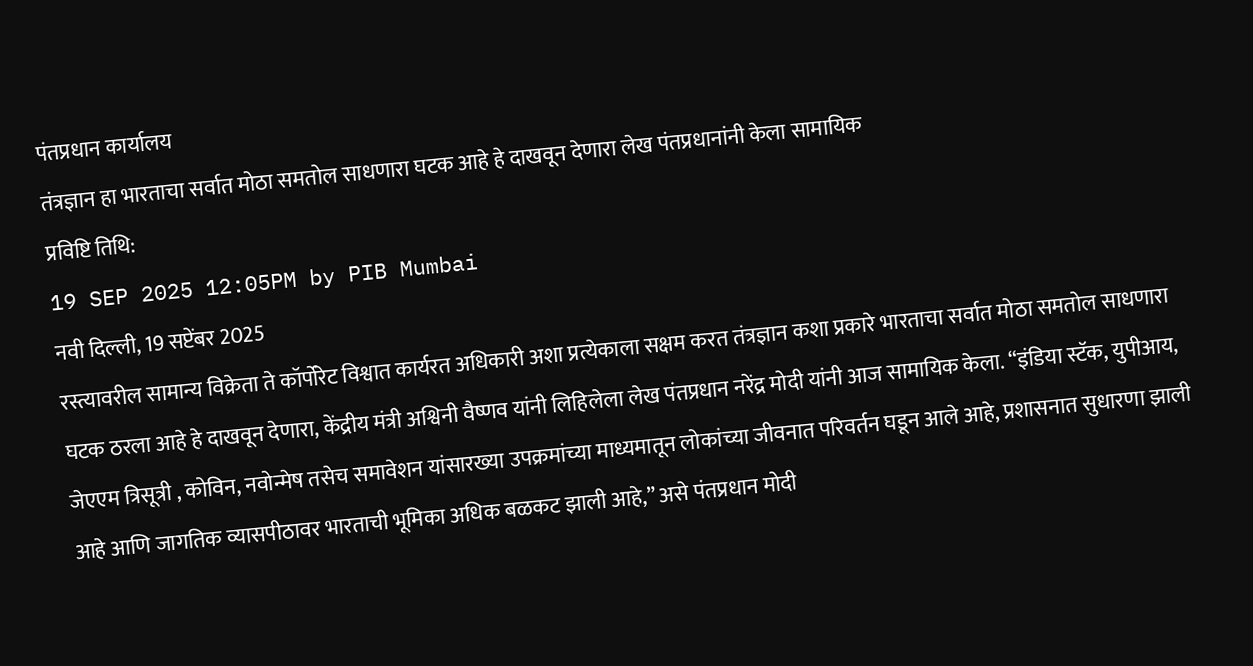पंतप्रधान कार्यालय
तंत्रज्ञान हा भारताचा सर्वात मोठा समतोल साधणारा घटक आहे हे दाखवून देणारा लेख पंतप्रधानांनी केला सामायिक
प्रविष्टि तिथि:
19 SEP 2025 12:05PM by PIB Mumbai
नवी दिल्ली, 19 सप्टेंबर 2025
रस्त्यावरील सामान्य विक्रेता ते कॉर्पोरेट विश्वात कार्यरत अधिकारी अशा प्रत्येकाला सक्षम करत तंत्रज्ञान कशा प्रकारे भारताचा सर्वात मोठा समतोल साधणारा घटक ठरला आहे हे दाखवून देणारा, केंद्रीय मंत्री अश्विनी वैष्णव यांनी लिहिलेला लेख पंतप्रधान नरेंद्र मोदी यांनी आज सामायिक केला. “इंडिया स्टॅक, युपीआय, जेएएम त्रिसूत्री , कोविन, नवोन्मेष तसेच समावेशन यांसारख्या उपक्रमांच्या माध्यमातून लोकांच्या जीवनात परिवर्तन घडून आले आहे, प्रशासनात सुधारणा झाली आहे आणि जागतिक व्यासपीठावर भारताची भूमिका अधिक बळकट झाली आहे,” असे पंतप्रधान मोदी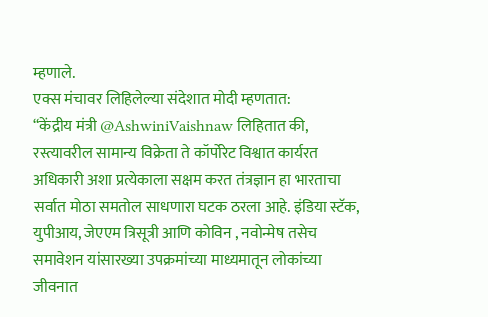म्हणाले.
एक्स मंचावर लिहिलेल्या संदेशात मोदी म्हणतात:
“केंद्रीय मंत्री @AshwiniVaishnaw लिहितात की, रस्त्यावरील सामान्य विक्रेता ते कॉर्पोरेट विश्वात कार्यरत अधिकारी अशा प्रत्येकाला सक्षम करत तंत्रज्ञान हा भारताचा सर्वात मोठा समतोल साधणारा घटक ठरला आहे. इंडिया स्टॅक, युपीआय, जेएएम त्रिसूत्री आणि कोविन , नवोन्मेष तसेच समावेशन यांसारख्या उपक्रमांच्या माध्यमातून लोकांच्या जीवनात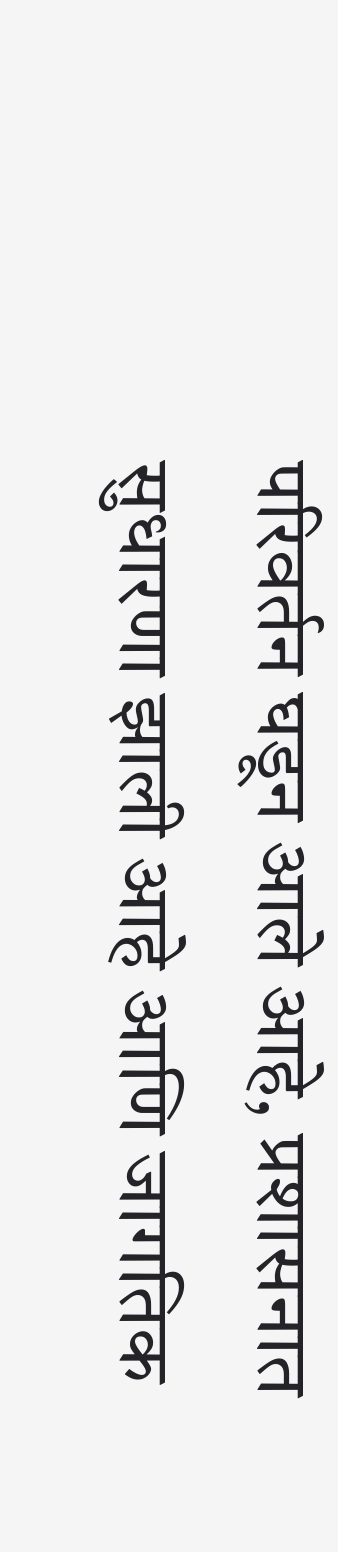परिवर्तन घडून आले आहे, प्रशासनात सुधारणा झाली आहे आणि जागतिक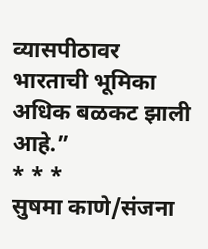व्यासपीठावर भारताची भूमिका अधिक बळकट झाली आहे.”
* * *
सुषमा काणे/संजना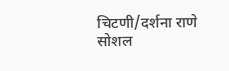चिटणी/दर्शना राणे
सोशल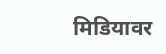मिडियावर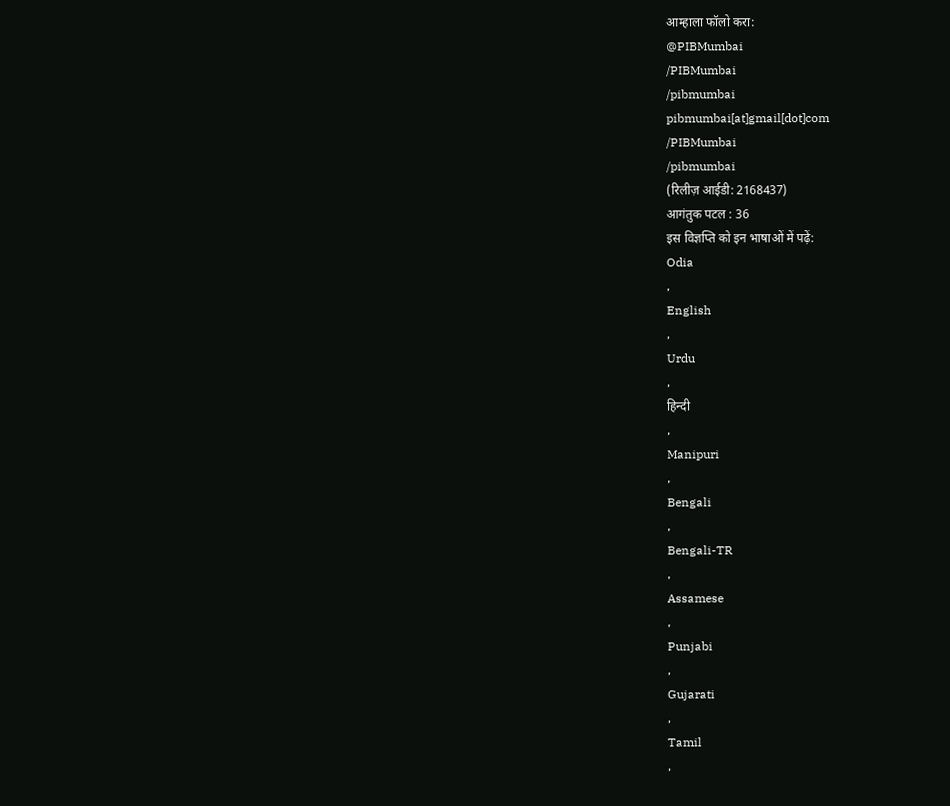आम्हाला फॉलो करा:
@PIBMumbai
/PIBMumbai
/pibmumbai
pibmumbai[at]gmail[dot]com
/PIBMumbai
/pibmumbai
(रिलीज़ आईडी: 2168437)
आगंतुक पटल : 36
इस विज्ञप्ति को इन भाषाओं में पढ़ें:
Odia
,
English
,
Urdu
,
हिन्दी
,
Manipuri
,
Bengali
,
Bengali-TR
,
Assamese
,
Punjabi
,
Gujarati
,
Tamil
,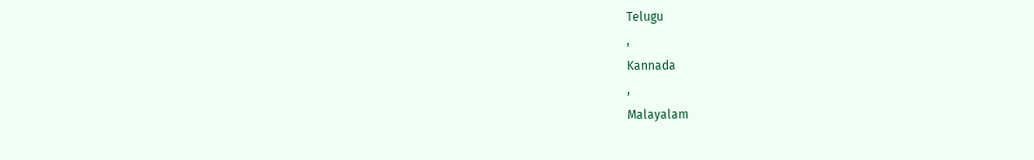Telugu
,
Kannada
,
Malayalam